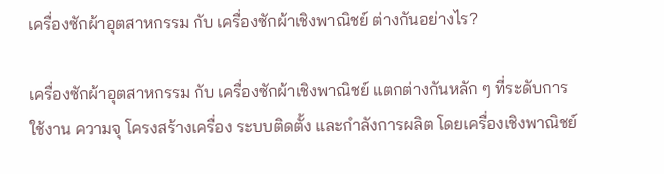เครื่องซักผ้าอุตสาหกรรม กับ เครื่องซักผ้าเชิงพาณิชย์ ต่างกันอย่างไร?

เครื่องซักผ้าอุตสาหกรรม กับ เครื่องซักผ้าเชิงพาณิชย์ แตกต่างกันหลัก ๆ ที่ระดับการใช้งาน ความจุ โครงสร้างเครื่อง ระบบติดตั้ง และกำลังการผลิต โดยเครื่องเชิงพาณิชย์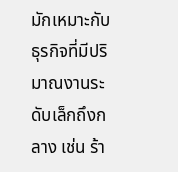มักเหมาะกับธุรกิจที่มีปริมาณงานระดับเล็กถึงกลาง เช่น ร้า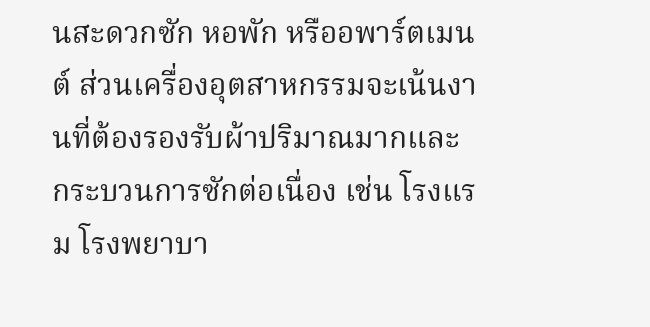นสะดวกซัก หอพัก หรืออพาร์ตเมนต์ ส่วนเครื่องอุตสาหกรรมจะเน้นงานที่ต้องรองรับผ้าปริมาณมากและกระบวนการซักต่อเนื่อง เช่น โรงแรม โรงพยาบา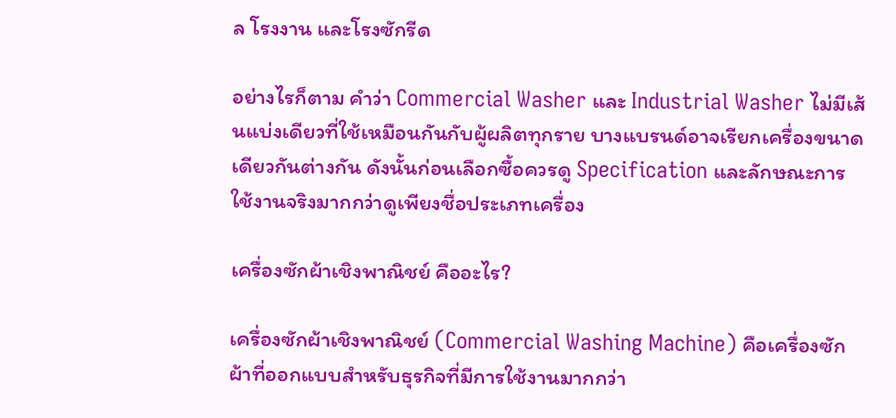ล โรงงาน และโรงซักรีด

อย่างไรก็ตาม คำว่า Commercial Washer และ Industrial Washer ไม่มีเส้นแบ่งเดียวที่ใช้เหมือนกันกับผู้ผลิตทุกราย บางแบรนด์อาจเรียกเครื่องขนาดเดียวกันต่างกัน ดังนั้นก่อนเลือกซื้อควรดู Specification และลักษณะการใช้งานจริงมากกว่าดูเพียงชื่อประเภทเครื่อง

เครื่องซักผ้าเชิงพาณิชย์ คืออะไร?

เครื่องซักผ้าเชิงพาณิชย์ (Commercial Washing Machine) คือเครื่องซักผ้าที่ออกแบบสำหรับธุรกิจที่มีการใช้งานมากกว่า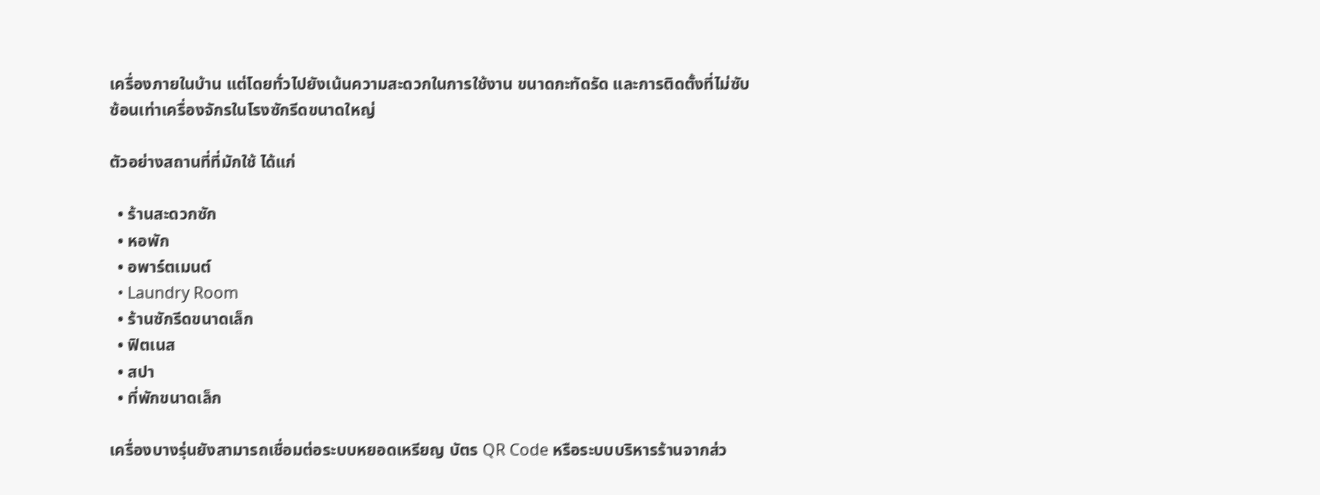เครื่องภายในบ้าน แต่โดยทั่วไปยังเน้นความสะดวกในการใช้งาน ขนาดกะทัดรัด และการติดตั้งที่ไม่ซับซ้อนเท่าเครื่องจักรในโรงซักรีดขนาดใหญ่

ตัวอย่างสถานที่ที่มักใช้ ได้แก่

  • ร้านสะดวกซัก
  • หอพัก
  • อพาร์ตเมนต์
  • Laundry Room
  • ร้านซักรีดขนาดเล็ก
  • ฟิตเนส
  • สปา
  • ที่พักขนาดเล็ก

เครื่องบางรุ่นยังสามารถเชื่อมต่อระบบหยอดเหรียญ บัตร QR Code หรือระบบบริหารร้านจากส่ว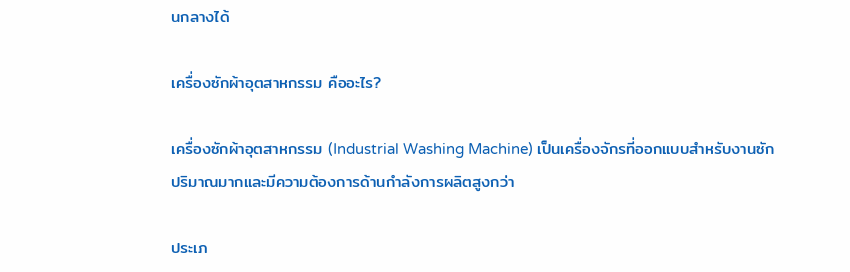นกลางได้

เครื่องซักผ้าอุตสาหกรรม คืออะไร?

เครื่องซักผ้าอุตสาหกรรม (Industrial Washing Machine) เป็นเครื่องจักรที่ออกแบบสำหรับงานซักปริมาณมากและมีความต้องการด้านกำลังการผลิตสูงกว่า

ประเภ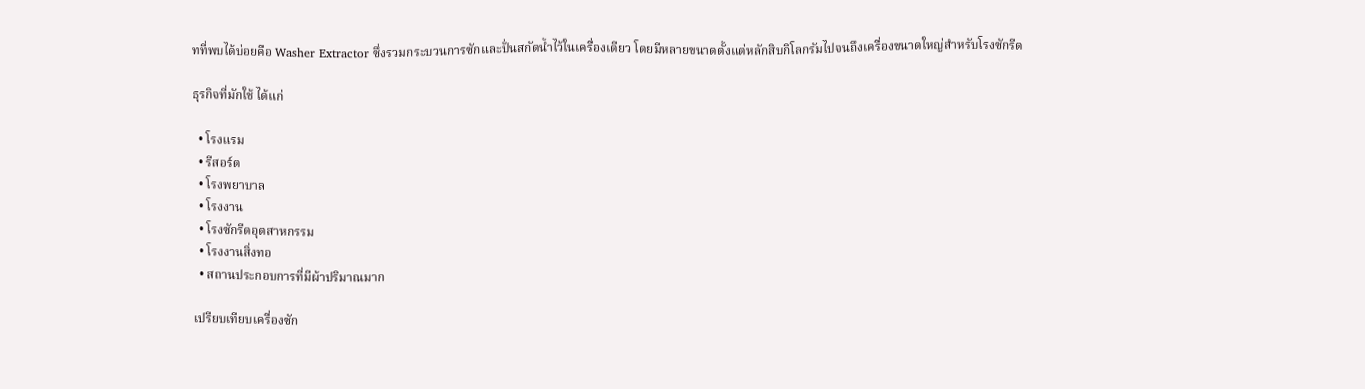ทที่พบได้บ่อยคือ Washer Extractor ซึ่งรวมกระบวนการซักและปั่นสกัดน้ำไว้ในเครื่องเดียว โดยมีหลายขนาดตั้งแต่หลักสิบกิโลกรัมไปจนถึงเครื่องขนาดใหญ่สำหรับโรงซักรีด

ธุรกิจที่มักใช้ ได้แก่

  • โรงแรม
  • รีสอร์ต
  • โรงพยาบาล
  • โรงงาน
  • โรงซักรีดอุตสาหกรรม
  • โรงงานสิ่งทอ
  • สถานประกอบการที่มีผ้าปริมาณมาก

เปรียบเทียบเครื่องซัก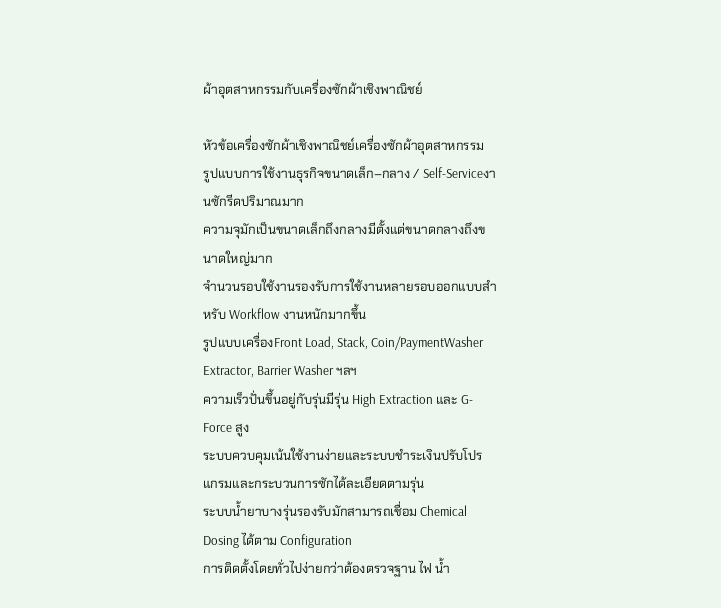ผ้าอุตสาหกรรมกับเครื่องซักผ้าเชิงพาณิชย์

หัวข้อเครื่องซักผ้าเชิงพาณิชย์เครื่องซักผ้าอุตสาหกรรม
รูปแบบการใช้งานธุรกิจขนาดเล็ก–กลาง / Self-Serviceงานซักรีดปริมาณมาก
ความจุมักเป็นขนาดเล็กถึงกลางมีตั้งแต่ขนาดกลางถึงขนาดใหญ่มาก
จำนวนรอบใช้งานรองรับการใช้งานหลายรอบออกแบบสำหรับ Workflow งานหนักมากขึ้น
รูปแบบเครื่องFront Load, Stack, Coin/PaymentWasher Extractor, Barrier Washer ฯลฯ
ความเร็วปั่นขึ้นอยู่กับรุ่นมีรุ่น High Extraction และ G-Force สูง
ระบบควบคุมเน้นใช้งานง่ายและระบบชำระเงินปรับโปรแกรมและกระบวนการซักได้ละเอียดตามรุ่น
ระบบน้ำยาบางรุ่นรองรับมักสามารถเชื่อม Chemical Dosing ได้ตาม Configuration
การติดตั้งโดยทั่วไปง่ายกว่าต้องตรวจฐาน ไฟ น้ำ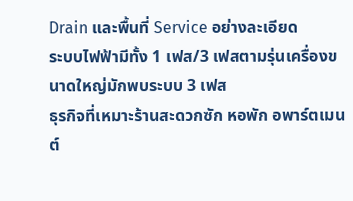Drain และพื้นที่ Service อย่างละเอียด
ระบบไฟฟ้ามีทั้ง 1 เฟส/3 เฟสตามรุ่นเครื่องขนาดใหญ่มักพบระบบ 3 เฟส
ธุรกิจที่เหมาะร้านสะดวกซัก หอพัก อพาร์ตเมนต์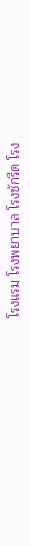โรงแรม โรงพยาบาล โรงซักรีด โรง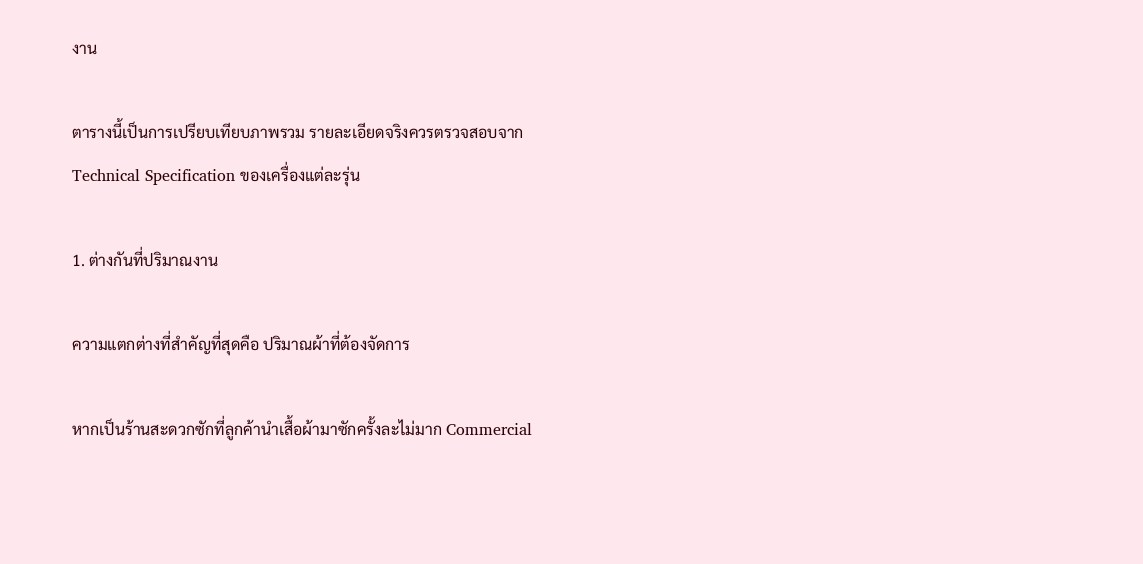งาน

ตารางนี้เป็นการเปรียบเทียบภาพรวม รายละเอียดจริงควรตรวจสอบจาก Technical Specification ของเครื่องแต่ละรุ่น

1. ต่างกันที่ปริมาณงาน

ความแตกต่างที่สำคัญที่สุดคือ ปริมาณผ้าที่ต้องจัดการ

หากเป็นร้านสะดวกซักที่ลูกค้านำเสื้อผ้ามาซักครั้งละไม่มาก Commercial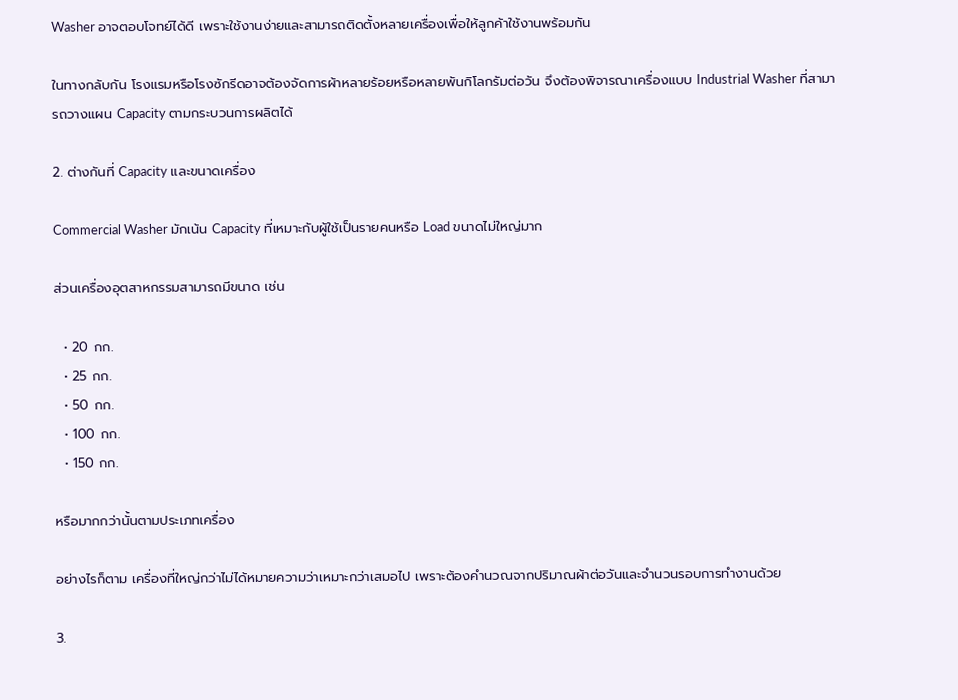Washer อาจตอบโจทย์ได้ดี เพราะใช้งานง่ายและสามารถติดตั้งหลายเครื่องเพื่อให้ลูกค้าใช้งานพร้อมกัน

ในทางกลับกัน โรงแรมหรือโรงซักรีดอาจต้องจัดการผ้าหลายร้อยหรือหลายพันกิโลกรัมต่อวัน จึงต้องพิจารณาเครื่องแบบ Industrial Washer ที่สามารถวางแผน Capacity ตามกระบวนการผลิตได้

2. ต่างกันที่ Capacity และขนาดเครื่อง

Commercial Washer มักเน้น Capacity ที่เหมาะกับผู้ใช้เป็นรายคนหรือ Load ขนาดไม่ใหญ่มาก

ส่วนเครื่องอุตสาหกรรมสามารถมีขนาด เช่น

  • 20 กก.
  • 25 กก.
  • 50 กก.
  • 100 กก.
  • 150 กก.

หรือมากกว่านั้นตามประเภทเครื่อง

อย่างไรก็ตาม เครื่องที่ใหญ่กว่าไม่ได้หมายความว่าเหมาะกว่าเสมอไป เพราะต้องคำนวณจากปริมาณผ้าต่อวันและจำนวนรอบการทำงานด้วย

3.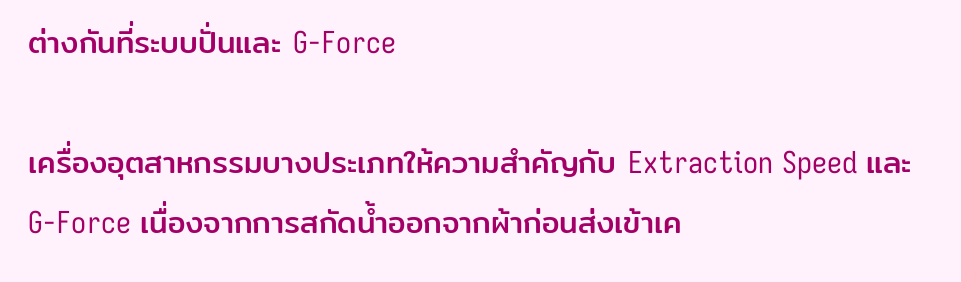ต่างกันที่ระบบปั่นและ G-Force

เครื่องอุตสาหกรรมบางประเภทให้ความสำคัญกับ Extraction Speed และ G-Force เนื่องจากการสกัดน้ำออกจากผ้าก่อนส่งเข้าเค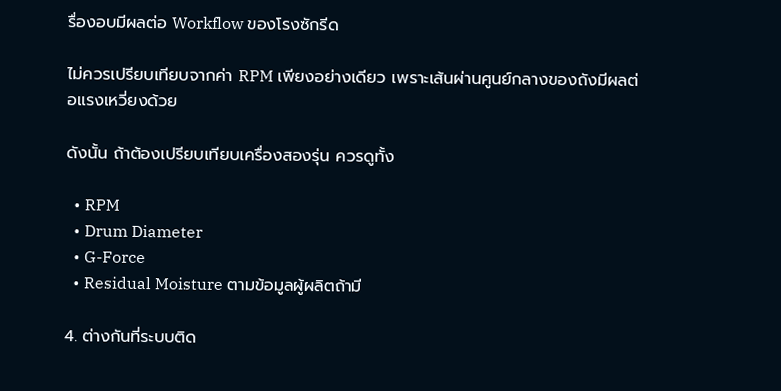รื่องอบมีผลต่อ Workflow ของโรงซักรีด

ไม่ควรเปรียบเทียบจากค่า RPM เพียงอย่างเดียว เพราะเส้นผ่านศูนย์กลางของถังมีผลต่อแรงเหวี่ยงด้วย

ดังนั้น ถ้าต้องเปรียบเทียบเครื่องสองรุ่น ควรดูทั้ง

  • RPM
  • Drum Diameter
  • G-Force
  • Residual Moisture ตามข้อมูลผู้ผลิตถ้ามี

4. ต่างกันที่ระบบติด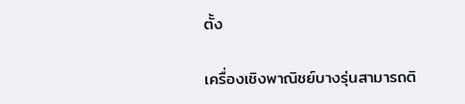ตั้ง

เครื่องเชิงพาณิชย์บางรุ่นสามารถติ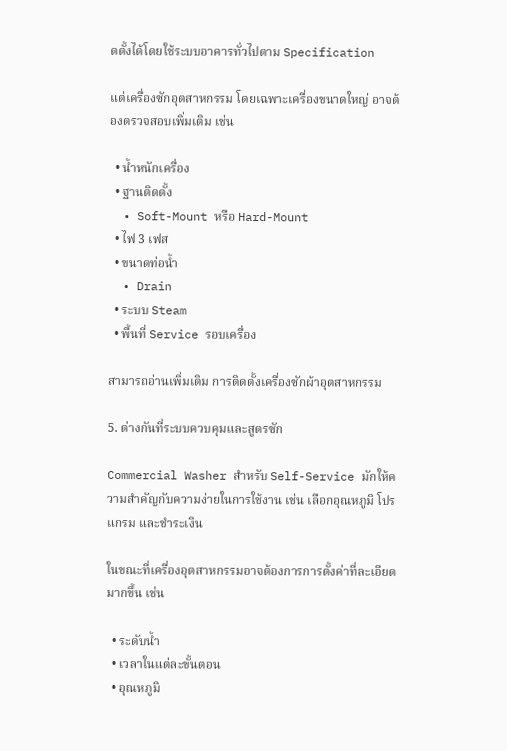ดตั้งได้โดยใช้ระบบอาคารทั่วไปตาม Specification

แต่เครื่องซักอุตสาหกรรม โดยเฉพาะเครื่องขนาดใหญ่ อาจต้องตรวจสอบเพิ่มเติม เช่น

  • น้ำหนักเครื่อง
  • ฐานติดตั้ง
  • Soft-Mount หรือ Hard-Mount
  • ไฟ 3 เฟส
  • ขนาดท่อน้ำ
  • Drain
  • ระบบ Steam
  • พื้นที่ Service รอบเครื่อง

สามารถอ่านเพิ่มเติม การติดตั้งเครื่องซักผ้าอุตสาหกรรม

5. ต่างกันที่ระบบควบคุมและสูตรซัก

Commercial Washer สำหรับ Self-Service มักให้ความสำคัญกับความง่ายในการใช้งาน เช่น เลือกอุณหภูมิ โปรแกรม และชำระเงิน

ในขณะที่เครื่องอุตสาหกรรมอาจต้องการการตั้งค่าที่ละเอียดมากขึ้น เช่น

  • ระดับน้ำ
  • เวลาในแต่ละขั้นตอน
  • อุณหภูมิ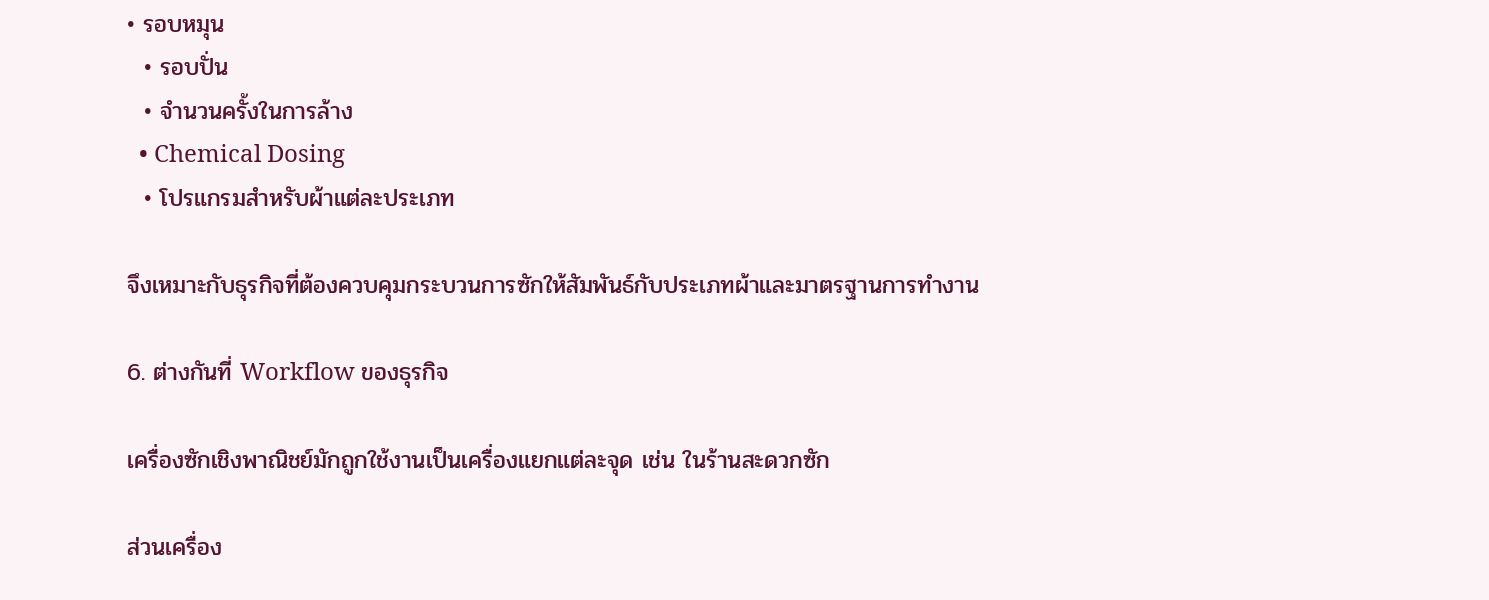• รอบหมุน
  • รอบปั่น
  • จำนวนครั้งในการล้าง
  • Chemical Dosing
  • โปรแกรมสำหรับผ้าแต่ละประเภท

จึงเหมาะกับธุรกิจที่ต้องควบคุมกระบวนการซักให้สัมพันธ์กับประเภทผ้าและมาตรฐานการทำงาน

6. ต่างกันที่ Workflow ของธุรกิจ

เครื่องซักเชิงพาณิชย์มักถูกใช้งานเป็นเครื่องแยกแต่ละจุด เช่น ในร้านสะดวกซัก

ส่วนเครื่อง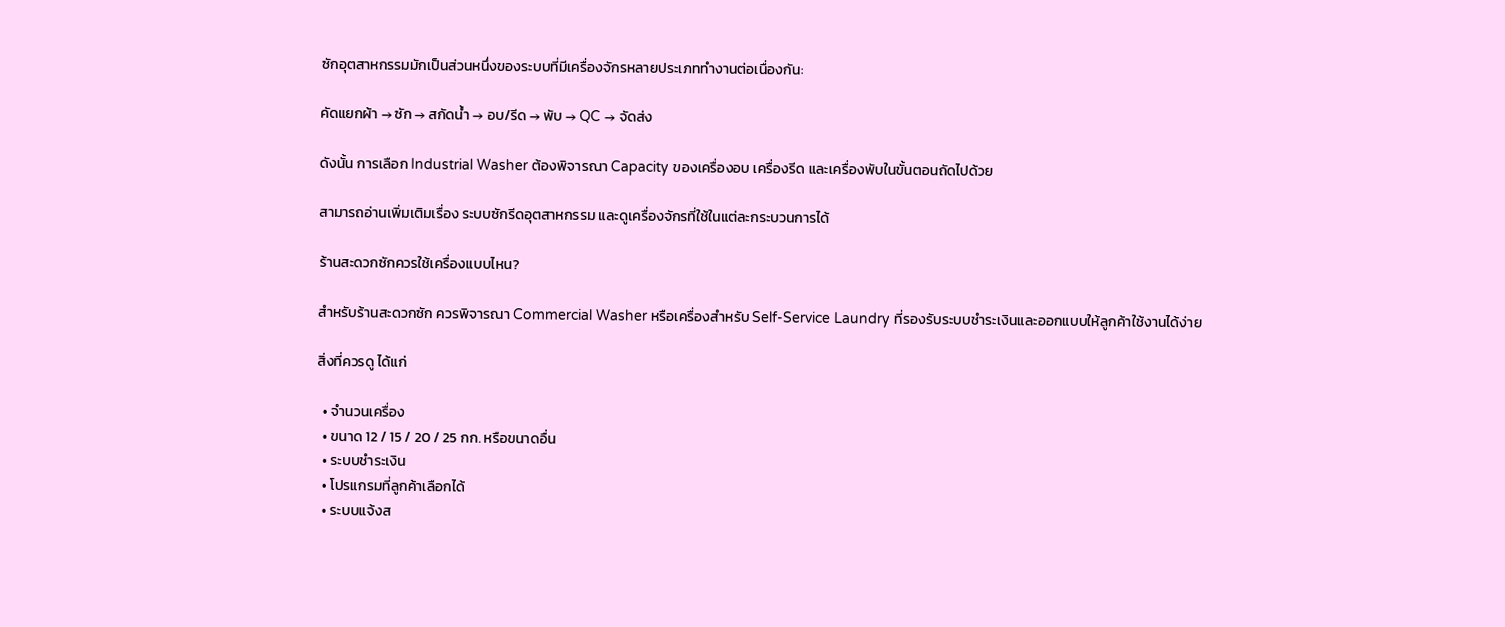ซักอุตสาหกรรมมักเป็นส่วนหนึ่งของระบบที่มีเครื่องจักรหลายประเภททำงานต่อเนื่องกัน:

คัดแยกผ้า → ซัก → สกัดน้ำ → อบ/รีด → พับ → QC → จัดส่ง

ดังนั้น การเลือก Industrial Washer ต้องพิจารณา Capacity ของเครื่องอบ เครื่องรีด และเครื่องพับในขั้นตอนถัดไปด้วย

สามารถอ่านเพิ่มเติมเรื่อง ระบบซักรีดอุตสาหกรรม และดูเครื่องจักรที่ใช้ในแต่ละกระบวนการได้

ร้านสะดวกซักควรใช้เครื่องแบบไหน?

สำหรับร้านสะดวกซัก ควรพิจารณา Commercial Washer หรือเครื่องสำหรับ Self-Service Laundry ที่รองรับระบบชำระเงินและออกแบบให้ลูกค้าใช้งานได้ง่าย

สิ่งที่ควรดู ได้แก่

  • จำนวนเครื่อง
  • ขนาด 12 / 15 / 20 / 25 กก. หรือขนาดอื่น
  • ระบบชำระเงิน
  • โปรแกรมที่ลูกค้าเลือกได้
  • ระบบแจ้งส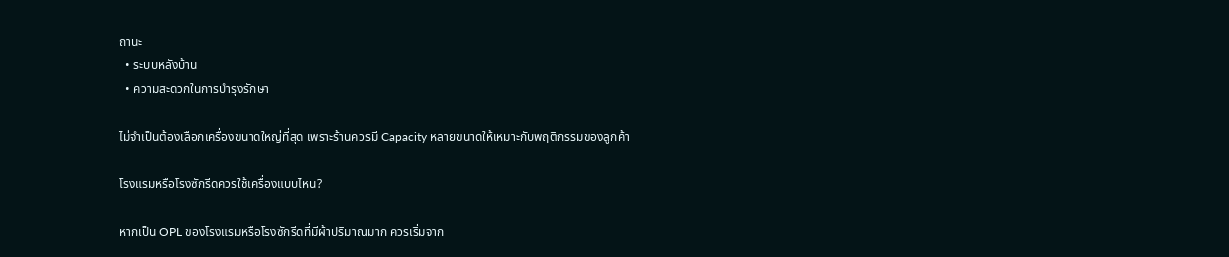ถานะ
  • ระบบหลังบ้าน
  • ความสะดวกในการบำรุงรักษา

ไม่จำเป็นต้องเลือกเครื่องขนาดใหญ่ที่สุด เพราะร้านควรมี Capacity หลายขนาดให้เหมาะกับพฤติกรรมของลูกค้า

โรงแรมหรือโรงซักรีดควรใช้เครื่องแบบไหน?

หากเป็น OPL ของโรงแรมหรือโรงซักรีดที่มีผ้าปริมาณมาก ควรเริ่มจาก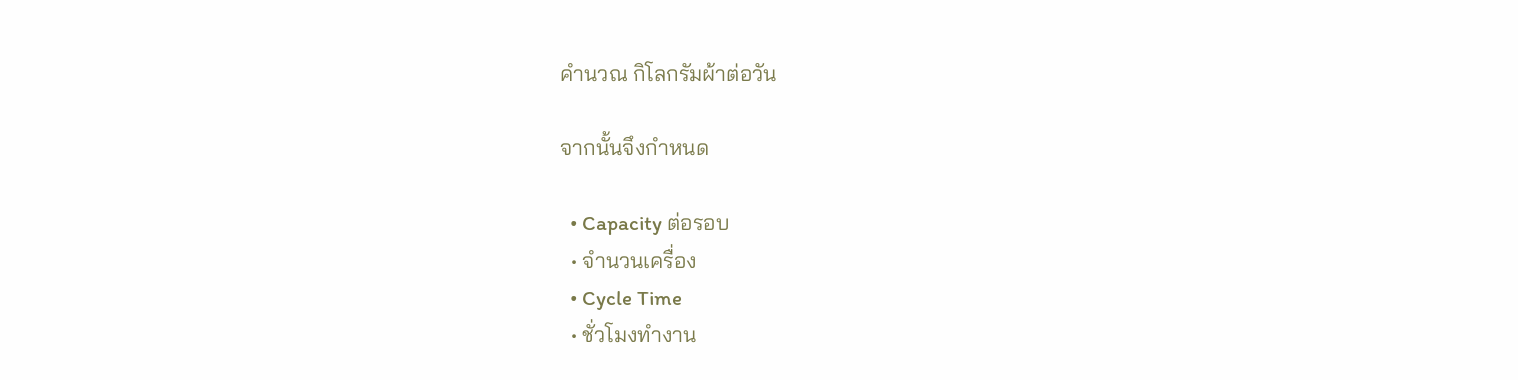คำนวณ กิโลกรัมผ้าต่อวัน

จากนั้นจึงกำหนด

  • Capacity ต่อรอบ
  • จำนวนเครื่อง
  • Cycle Time
  • ชั่วโมงทำงาน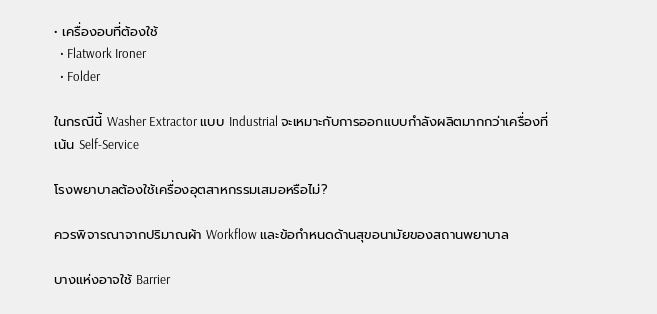• เครื่องอบที่ต้องใช้
  • Flatwork Ironer
  • Folder

ในกรณีนี้ Washer Extractor แบบ Industrial จะเหมาะกับการออกแบบกำลังผลิตมากกว่าเครื่องที่เน้น Self-Service

โรงพยาบาลต้องใช้เครื่องอุตสาหกรรมเสมอหรือไม่?

ควรพิจารณาจากปริมาณผ้า Workflow และข้อกำหนดด้านสุขอนามัยของสถานพยาบาล

บางแห่งอาจใช้ Barrier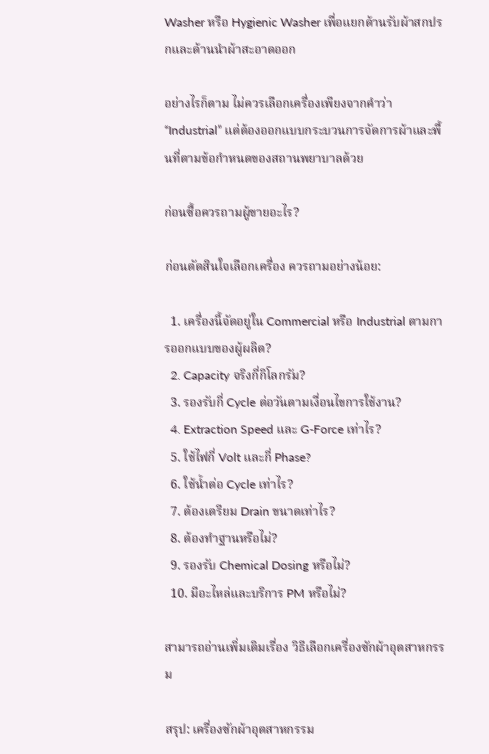Washer หรือ Hygienic Washer เพื่อแยกด้านรับผ้าสกปรกและด้านนำผ้าสะอาดออก

อย่างไรก็ตาม ไม่ควรเลือกเครื่องเพียงจากคำว่า “Industrial” แต่ต้องออกแบบกระบวนการจัดการผ้าและพื้นที่ตามข้อกำหนดของสถานพยาบาลด้วย

ก่อนซื้อควรถามผู้ขายอะไร?

ก่อนตัดสินใจเลือกเครื่อง ควรถามอย่างน้อย:

  1. เครื่องนี้จัดอยู่ใน Commercial หรือ Industrial ตามการออกแบบของผู้ผลิต?
  2. Capacity จริงกี่กิโลกรัม?
  3. รองรับกี่ Cycle ต่อวันตามเงื่อนไขการใช้งาน?
  4. Extraction Speed และ G-Force เท่าไร?
  5. ใช้ไฟกี่ Volt และกี่ Phase?
  6. ใช้น้ำต่อ Cycle เท่าไร?
  7. ต้องเตรียม Drain ขนาดเท่าไร?
  8. ต้องทำฐานหรือไม่?
  9. รองรับ Chemical Dosing หรือไม่?
  10. มีอะไหล่และบริการ PM หรือไม่?

สามารถอ่านเพิ่มเติมเรื่อง วิธีเลือกเครื่องซักผ้าอุตสาหกรรม

สรุป: เครื่องซักผ้าอุตสาหกรรม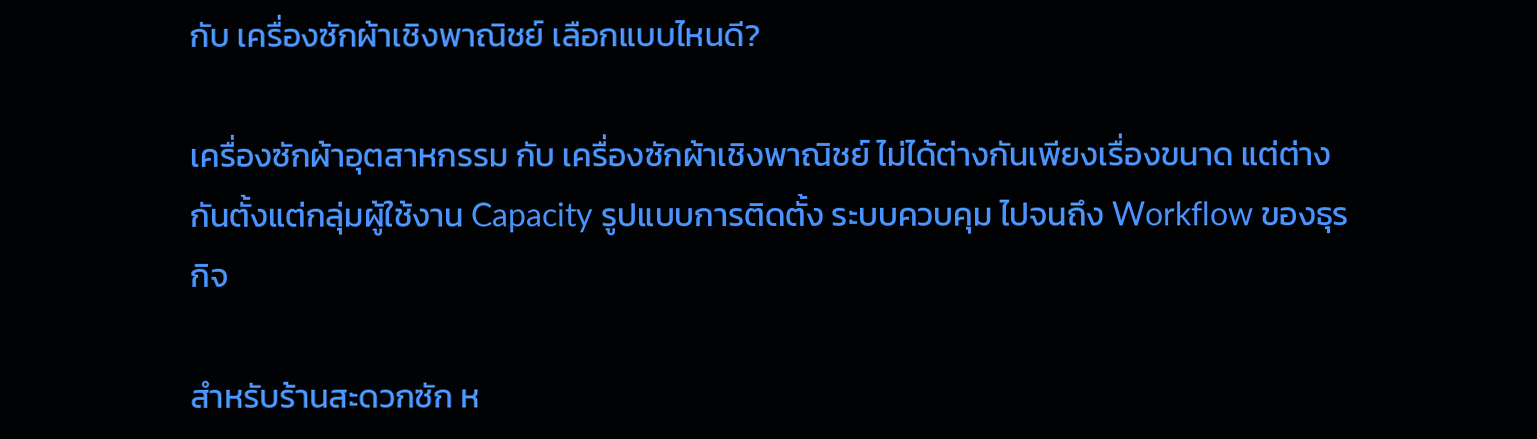กับ เครื่องซักผ้าเชิงพาณิชย์ เลือกแบบไหนดี?

เครื่องซักผ้าอุตสาหกรรม กับ เครื่องซักผ้าเชิงพาณิชย์ ไม่ได้ต่างกันเพียงเรื่องขนาด แต่ต่างกันตั้งแต่กลุ่มผู้ใช้งาน Capacity รูปแบบการติดตั้ง ระบบควบคุม ไปจนถึง Workflow ของธุรกิจ

สำหรับร้านสะดวกซัก ห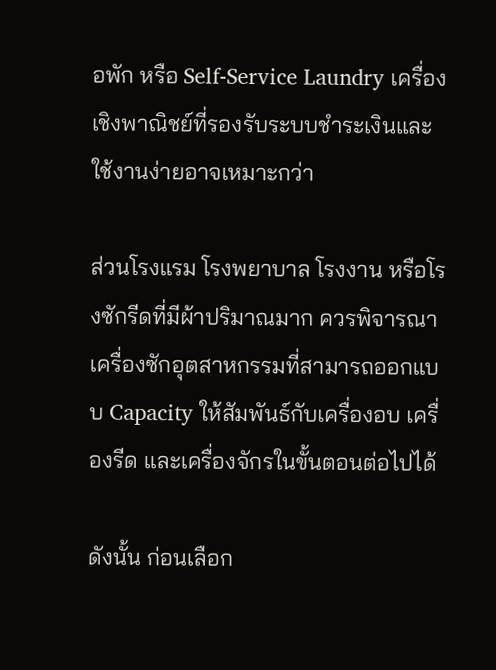อพัก หรือ Self-Service Laundry เครื่องเชิงพาณิชย์ที่รองรับระบบชำระเงินและใช้งานง่ายอาจเหมาะกว่า

ส่วนโรงแรม โรงพยาบาล โรงงาน หรือโรงซักรีดที่มีผ้าปริมาณมาก ควรพิจารณาเครื่องซักอุตสาหกรรมที่สามารถออกแบบ Capacity ให้สัมพันธ์กับเครื่องอบ เครื่องรีด และเครื่องจักรในขั้นตอนต่อไปได้

ดังนั้น ก่อนเลือก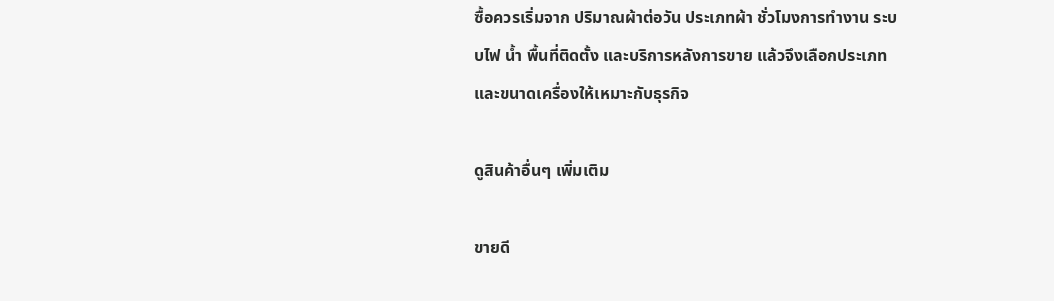ซื้อควรเริ่มจาก ปริมาณผ้าต่อวัน ประเภทผ้า ชั่วโมงการทำงาน ระบบไฟ น้ำ พื้นที่ติดตั้ง และบริการหลังการขาย แล้วจึงเลือกประเภทและขนาดเครื่องให้เหมาะกับธุรกิจ

ดูสินค้าอื่นๆ เพิ่มเติม

ขายดี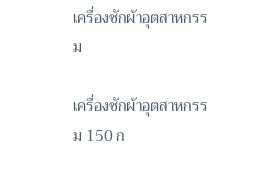เครื่องซักผ้าอุตสาหกรรม

เครื่องซักผ้าอุตสาหกรรม 150 ก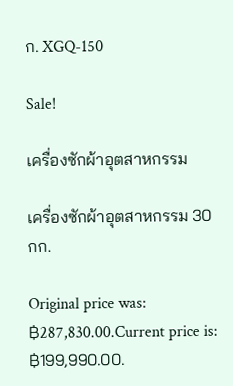ก. XGQ-150

Sale!

เครื่องซักผ้าอุตสาหกรรม

เครื่องซักผ้าอุตสาหกรรม 30 กก.

Original price was: ฿287,830.00.Current price is: ฿199,990.00.